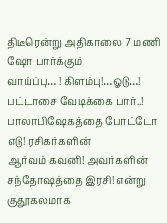திடீரென்று அதிகாலை 7 மணி ஷோ பார்க்கும்
வாய்ப்பு… ! கிளம்பு!…ஓடு…! பட்டாசை வேடிக்கை பார்..! பாலாபிஷேகத்தை போட்டோ எடு! ரசிகர்களின்
ஆர்வம் கவனி! அவர்களின் சந்தோஷத்தை இரசி! என்று குதூகலமாக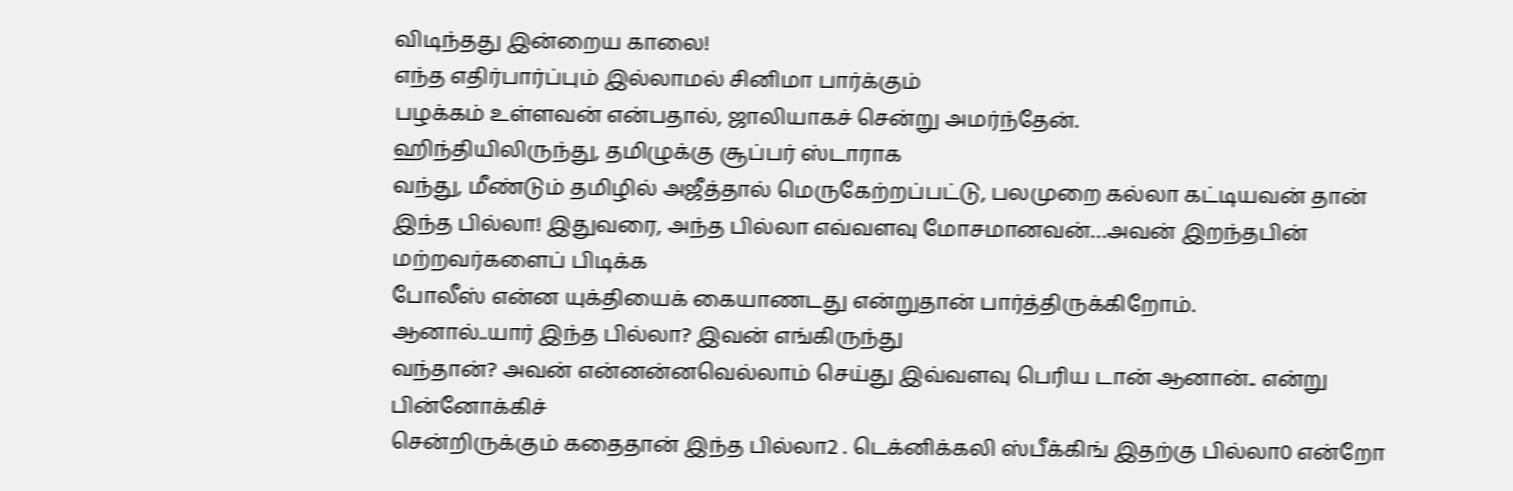விடிந்தது இன்றைய காலை!
எந்த எதிர்பார்ப்பும் இல்லாமல் சினிமா பார்க்கும்
பழக்கம் உள்ளவன் என்பதால், ஜாலியாகச் சென்று அமர்ந்தேன்.
ஹிந்தியிலிருந்து, தமிழுக்கு சூப்பர் ஸ்டாராக
வந்து, மீண்டும் தமிழில் அஜீத்தால் மெருகேற்றப்பட்டு, பலமுறை கல்லா கட்டியவன் தான்
இந்த பில்லா! இதுவரை, அந்த பில்லா எவ்வளவு மோசமானவன்…அவன் இறந்தபின் மற்றவர்களைப் பிடிக்க
போலீஸ் என்ன யுக்தியைக் கையாணடது என்றுதான் பார்த்திருக்கிறோம்.
ஆனால்..யார் இந்த பில்லா? இவன் எங்கிருந்து
வந்தான்? அவன் என்னன்னவெல்லாம் செய்து இவ்வளவு பெரிய டான் ஆனான்.. என்று பின்னோக்கிச்
சென்றிருக்கும் கதைதான் இந்த பில்லா2 . டெக்னிக்கலி ஸ்பீக்கிங் இதற்கு பில்லா0 என்றோ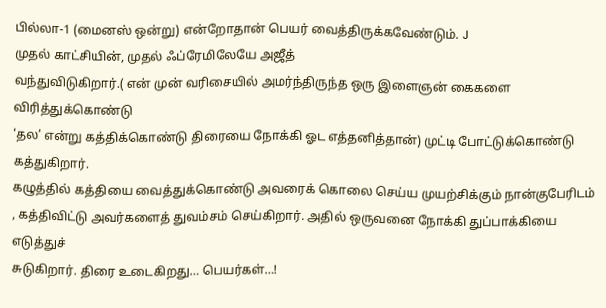பில்லா-1 (மைனஸ் ஒன்று) என்றோதான் பெயர் வைத்திருக்கவேண்டும். J
முதல் காட்சியின், முதல் ஃப்ரேமிலேயே அஜீத்
வந்துவிடுகிறார்.( என் முன் வரிசையில் அமர்ந்திருந்த ஒரு இளைஞன் கைகளை விரித்துக்கொண்டு
‘தல’ என்று கத்திக்கொண்டு திரையை நோக்கி ஓட எத்தனித்தான்) முட்டி போட்டுக்கொண்டு கத்துகிறார்.
கழுத்தில் கத்தியை வைத்துக்கொண்டு அவரைக் கொலை செய்ய முயற்சிக்கும் நான்குபேரிடம்
, கத்திவிட்டு அவர்களைத் துவம்சம் செய்கிறார். அதில் ஒருவனை நோக்கி துப்பாக்கியை எடுத்துச்
சுடுகிறார். திரை உடைகிறது… பெயர்கள்…!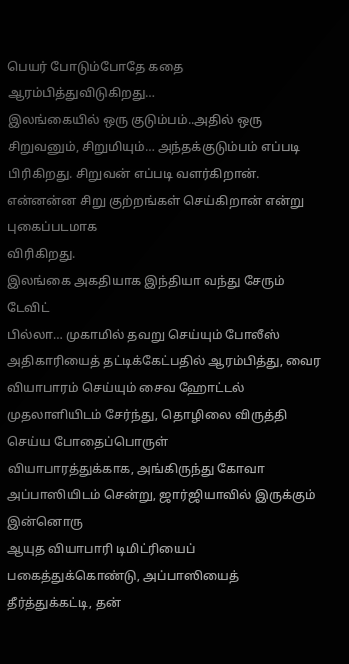பெயர் போடும்போதே கதை ஆரம்பித்துவிடுகிறது…
இலங்கையில் ஒரு குடும்பம்..அதில் ஒரு சிறுவனும், சிறுமியும்… அந்தக்குடும்பம் எப்படி
பிரிகிறது. சிறுவன் எப்படி வளர்கிறான். என்னன்ன சிறு குற்றங்கள் செய்கிறான் என்று புகைப்படமாக
விரிகிறது.
இலங்கை அகதியாக இந்தியா வந்து சேரும் டேவிட்
பில்லா… முகாமில் தவறு செய்யும் போலீஸ் அதிகாரியைத் தட்டிக்கேட்பதில் ஆரம்பித்து, வைர
வியாபாரம் செய்யும் சைவ ஹோட்டல் முதலாளியிடம் சேர்ந்து, தொழிலை விருத்தி செய்ய போதைப்பொருள்
வியாபாரத்துக்காக, அங்கிருந்து கோவா அப்பாஸியிடம் சென்று, ஜார்ஜியாவில் இருக்கும் இன்னொரு
ஆயுத வியாபாரி டிமிட்ரியைப் பகைத்துக்கொண்டு, அப்பாஸியைத் தீர்த்துக்கட்டி, தன்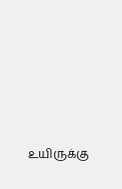உயிருக்கு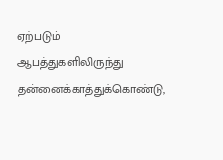ஏற்படும் ஆபத்துகளிலிருந்து தன்னைக்காத்துக்கொண்டு,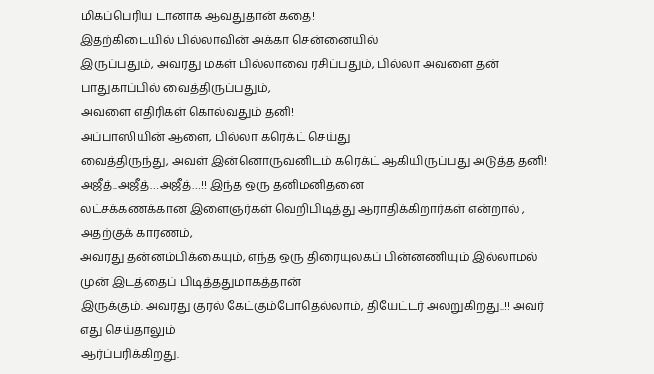மிகப்பெரிய டானாக ஆவதுதான் கதை!
இதற்கிடையில் பில்லாவின் அக்கா சென்னையில்
இருப்பதும், அவரது மகள் பில்லாவை ரசிப்பதும், பில்லா அவளை தன் பாதுகாப்பில் வைத்திருப்பதும்,
அவளை எதிரிகள் கொல்வதும் தனி!
அப்பாஸியின் ஆளை, பில்லா கரெக்ட் செய்து
வைத்திருந்து, அவள் இன்னொருவனிடம் கரெக்ட் ஆகியிருப்பது அடுத்த தனி!
அஜீத்..அஜீத்…அஜீத்…!! இந்த ஒரு தனிமனிதனை
லட்சக்கணக்கான இளைஞர்கள் வெறிபிடித்து ஆராதிக்கிறார்கள் என்றால் , அதற்குக் காரணம்,
அவரது தன்னம்பிக்கையும், எந்த ஒரு திரையுலகப் பின்னணியும் இல்லாமல் முன் இடத்தைப் பிடித்ததுமாகத்தான்
இருக்கும். அவரது குரல் கேட்கும்போதெல்லாம், தியேட்டர் அலறுகிறது..!! அவர் எது செய்தாலும்
ஆர்ப்பரிக்கிறது.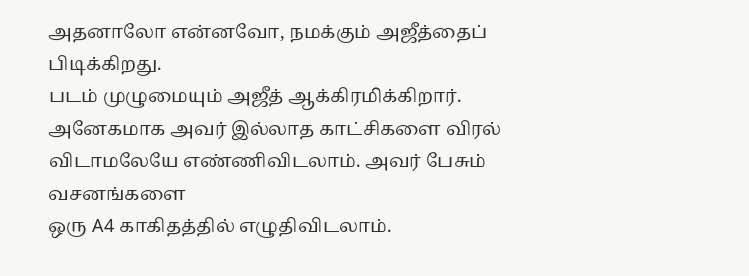அதனாலோ என்னவோ, நமக்கும் அஜீத்தைப் பிடிக்கிறது.
படம் முழுமையும் அஜீத் ஆக்கிரமிக்கிறார்.
அனேகமாக அவர் இல்லாத காட்சிகளை விரல் விடாமலேயே எண்ணிவிடலாம். அவர் பேசும் வசனங்களை
ஒரு A4 காகிதத்தில் எழுதிவிடலாம்.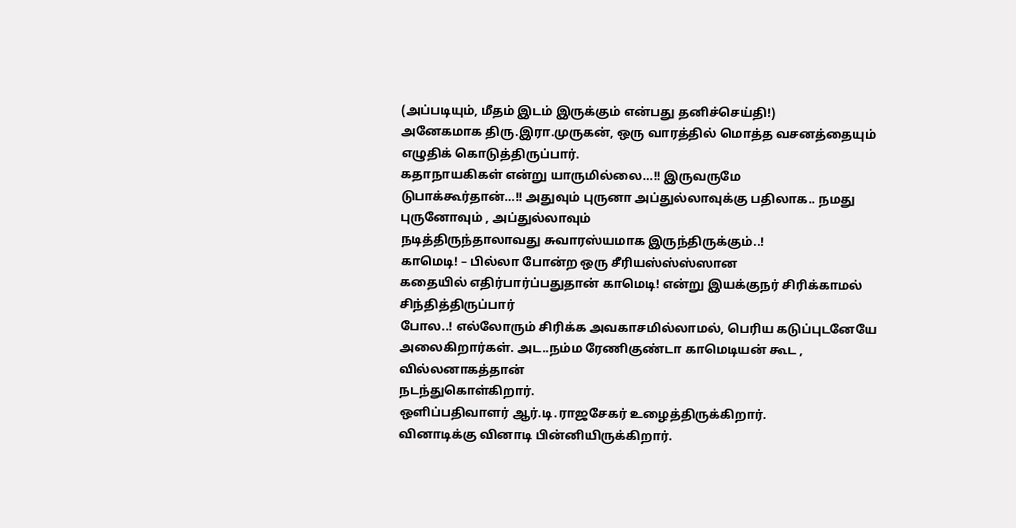(அப்படியும், மீதம் இடம் இருக்கும் என்பது தனிச்செய்தி!)
அனேகமாக திரு.இரா.முருகன், ஒரு வாரத்தில் மொத்த வசனத்தையும் எழுதிக் கொடுத்திருப்பார்.
கதாநாயகிகள் என்று யாருமில்லை…!! இருவருமே
டுபாக்கூர்தான்…!! அதுவும் புருனா அப்துல்லாவுக்கு பதிலாக.. நமது புருனோவும் , அப்துல்லாவும்
நடித்திருந்தாலாவது சுவாரஸ்யமாக இருந்திருக்கும்..!
காமெடி! – பில்லா போன்ற ஒரு சீரியஸ்ஸ்ஸ்ஸான
கதையில் எதிர்பார்ப்பதுதான் காமெடி! என்று இயக்குநர் சிரிக்காமல் சிந்தித்திருப்பார்
போல..! எல்லோரும் சிரிக்க அவகாசமில்லாமல், பெரிய கடுப்புடனேயே அலைகிறார்கள். அட..நம்ம ரேணிகுண்டா காமெடியன் கூட , வில்லனாகத்தான்
நடந்துகொள்கிறார்.
ஒளிப்பதிவாளர் ஆர்.டி.ராஜசேகர் உழைத்திருக்கிறார்.
வினாடிக்கு வினாடி பின்னியிருக்கிறார்.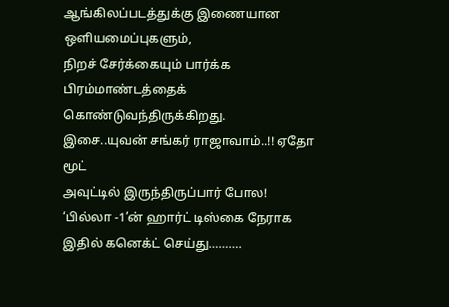ஆங்கிலப்படத்துக்கு இணையான ஒளியமைப்புகளும்,
நிறச் சேர்க்கையும் பார்க்க பிரம்மாண்டத்தைக் கொண்டுவந்திருக்கிறது.
இசை..யுவன் சங்கர் ராஜாவாம்..!! ஏதோ மூட்
அவுட்டில் இருந்திருப்பார் போல! ‘பில்லா -1’ன் ஹார்ட் டிஸ்கை நேராக இதில் கனெக்ட் செய்து……….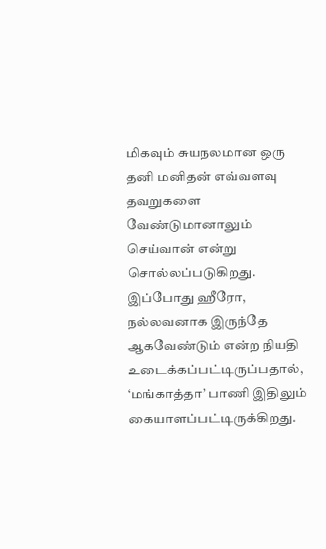மிகவும் சுயநலமான ஒரு தனி மனிதன் எவ்வளவு
தவறுகளை வேண்டுமானாலும் செய்வான் என்று சொல்லப்படுகிறது. இப்போது ஹீரோ, நல்லவனாக இருந்தே
ஆகவேண்டும் என்ற நியதி உடைக்கப்பட்டிருப்பதால், ‘மங்காத்தா’ பாணி இதிலும் கையாளப்பட்டிருக்கிறது.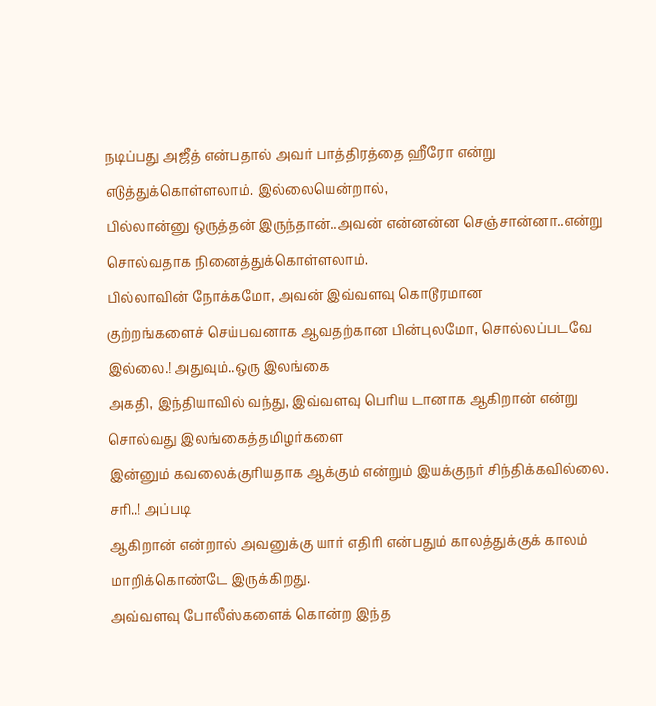நடிப்பது அஜீத் என்பதால் அவர் பாத்திரத்தை ஹீரோ என்று எடுத்துக்கொள்ளலாம். இல்லையென்றால்,
பில்லான்னு ஒருத்தன் இருந்தான்..அவன் என்னன்ன செஞ்சான்னா..என்று சொல்வதாக நினைத்துக்கொள்ளலாம்.
பில்லாவின் நோக்கமோ, அவன் இவ்வளவு கொடூரமான
குற்றங்களைச் செய்பவனாக ஆவதற்கான பின்புலமோ, சொல்லப்படவே இல்லை.! அதுவும்..ஒரு இலங்கை
அகதி, இந்தியாவில் வந்து, இவ்வளவு பெரிய டானாக ஆகிறான் என்று சொல்வது இலங்கைத்தமிழர்களை
இன்னும் கவலைக்குரியதாக ஆக்கும் என்றும் இயக்குநர் சிந்திக்கவில்லை. சரி..! அப்படி
ஆகிறான் என்றால் அவனுக்கு யார் எதிரி என்பதும் காலத்துக்குக் காலம் மாறிக்கொண்டே இருக்கிறது.
அவ்வளவு போலீஸ்களைக் கொன்ற இந்த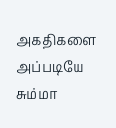அகதிகளை அப்படியே சும்மா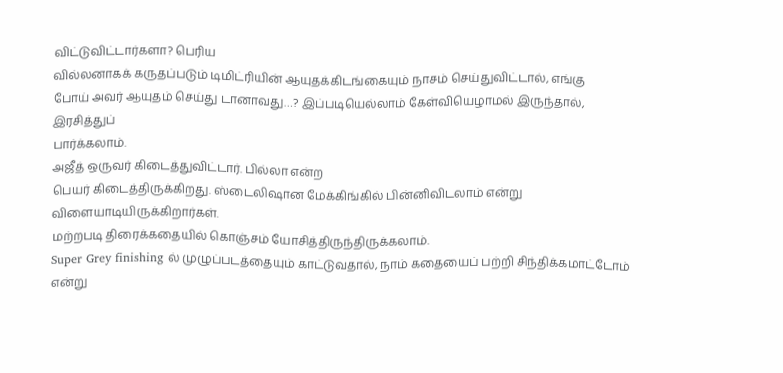விட்டுவிட்டார்களா? பெரிய
வில்லனாகக் கருதப்படும் டிமிட்ரியின் ஆயுதக்கிடங்கையும் நாசம் செய்துவிட்டால், எங்கு
போய் அவர் ஆயுதம் செய்து டானாவது…? இப்படியெல்லாம் கேள்வியெழாமல் இருந்தால், இரசித்துப்
பார்க்கலாம்.
அஜீத் ஒருவர் கிடைத்துவிட்டார். பில்லா என்ற
பெயர் கிடைத்திருக்கிறது. ஸ்டைலிஷான மேக்கிங்கில் பின்னிவிடலாம் என்று விளையாடியிருக்கிறார்கள்.
மற்றபடி திரைக்கதையில் கொஞ்சம் யோசித்திருந்திருக்கலாம்.
Super Grey finishing ல் முழுப்படத்தையும் காட்டுவதால், நாம் கதையைப் பற்றி சிந்திக்கமாட்டோம்
என்று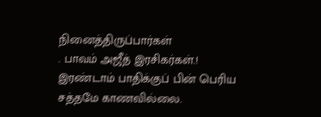நினைத்திருப்பார்கள்
. பாவம் அஜீத் இரசிகர்கள்.! இரண்டாம் பாதிக்குப் பின் பெரிய சத்தமே காணவில்லை.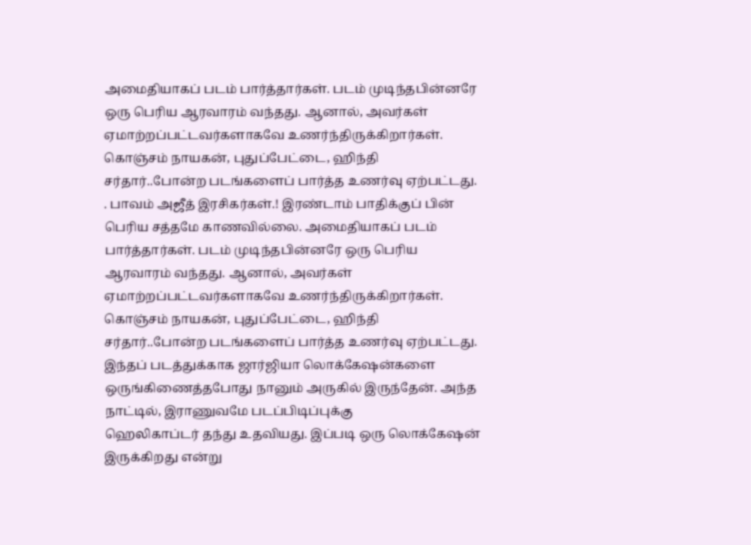அமைதியாகப் படம் பார்த்தார்கள். படம் முடிந்தபின்னரே ஒரு பெரிய ஆரவாரம் வந்தது. ஆனால், அவர்கள் ஏமாற்றப்பட்டவர்களாகவே உணர்ந்திருக்கிறார்கள். கொஞ்சம் நாயகன், புதுப்பேட்டை, ஹிந்தி சர்தார்..போன்ற படங்களைப் பார்த்த உணர்வு ஏற்பட்டது.
. பாவம் அஜீத் இரசிகர்கள்.! இரண்டாம் பாதிக்குப் பின் பெரிய சத்தமே காணவில்லை. அமைதியாகப் படம் பார்த்தார்கள். படம் முடிந்தபின்னரே ஒரு பெரிய ஆரவாரம் வந்தது. ஆனால், அவர்கள் ஏமாற்றப்பட்டவர்களாகவே உணர்ந்திருக்கிறார்கள். கொஞ்சம் நாயகன், புதுப்பேட்டை, ஹிந்தி சர்தார்..போன்ற படங்களைப் பார்த்த உணர்வு ஏற்பட்டது.
இந்தப் படத்துக்காக ஜார்ஜியா லொக்கேஷன்களை
ஒருங்கிணைத்தபோது நானும் அருகில் இருந்தேன். அந்த நாட்டில், இராணுவமே படப்பிடிப்புக்கு
ஹெலிகாப்டர் தந்து உதவியது. இப்படி ஒரு லொக்கேஷன் இருக்கிறது என்று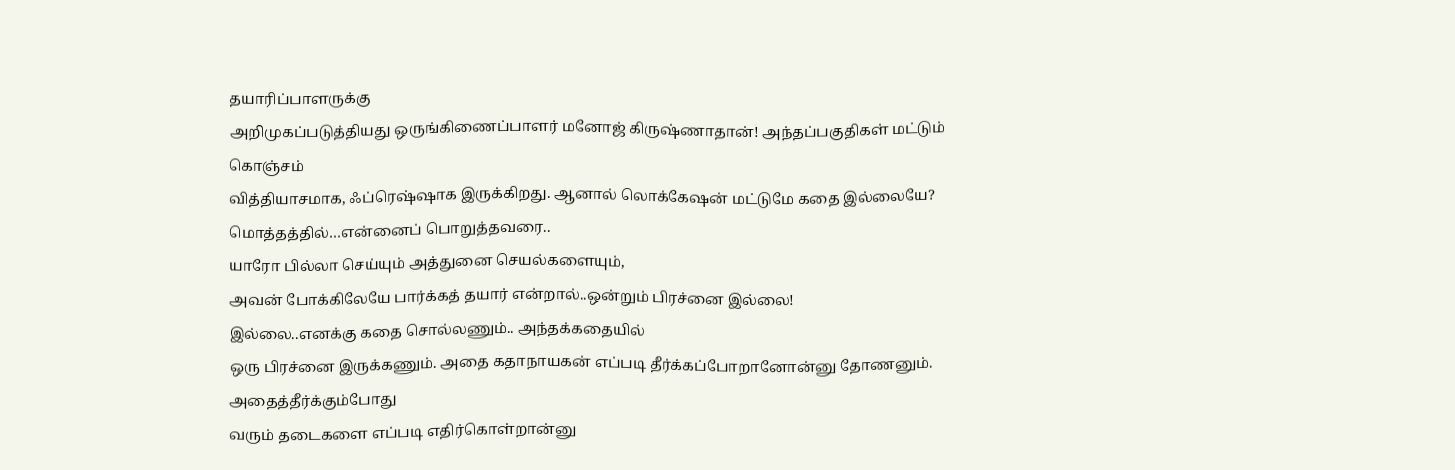தயாரிப்பாளருக்கு
அறிமுகப்படுத்தியது ஒருங்கிணைப்பாளர் மனோஜ் கிருஷ்ணாதான்! அந்தப்பகுதிகள் மட்டும் கொஞ்சம்
வித்தியாசமாக, ஃப்ரெஷ்ஷாக இருக்கிறது. ஆனால் லொக்கேஷன் மட்டுமே கதை இல்லையே?
மொத்தத்தில்…என்னைப் பொறுத்தவரை..
யாரோ பில்லா செய்யும் அத்துனை செயல்களையும்,
அவன் போக்கிலேயே பார்க்கத் தயார் என்றால்..ஒன்றும் பிரச்னை இல்லை!
இல்லை..எனக்கு கதை சொல்லணும்.. அந்தக்கதையில்
ஒரு பிரச்னை இருக்கணும். அதை கதாநாயகன் எப்படி தீர்க்கப்போறானோன்னு தோணனும். அதைத்தீர்க்கும்போது
வரும் தடைகளை எப்படி எதிர்கொள்றான்னு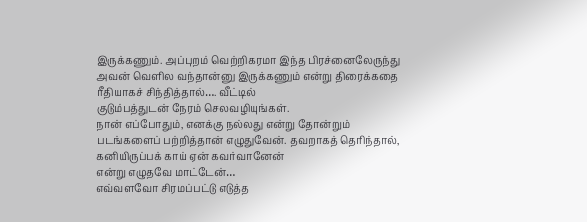இருக்கணும். அப்புறம் வெற்றிகரமா இந்த பிரச்னைலேருந்து
அவன் வெளில வந்தான்னு இருக்கணும் என்று திரைக்கதை ரீதியாகச் சிந்தித்தால்…. வீட்டில்
குடும்பத்துடன் நேரம் செலவழியுங்கள்.
நான் எப்போதும், எனக்கு நல்லது என்று தோன்றும்
படங்களைப் பற்றித்தான் எழுதுவேன். தவறாகத் தெரிந்தால், கனியிருப்பக் காய் ஏன் கவர்வானேன்
என்று எழுதவே மாட்டேன்…
எவ்வளவோ சிரமப்பட்டு எடுத்த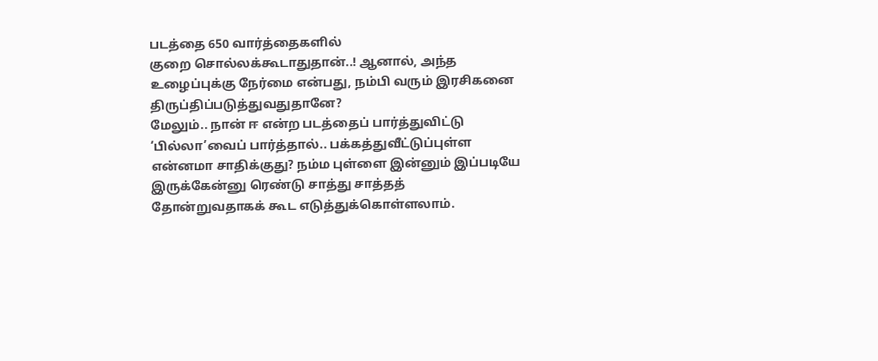படத்தை 650 வார்த்தைகளில்
குறை சொல்லக்கூடாதுதான்..! ஆனால், அந்த உழைப்புக்கு நேர்மை என்பது, நம்பி வரும் இரசிகனை திருப்திப்படுத்துவதுதானே?
மேலும்.. நான் ஈ என்ற படத்தைப் பார்த்துவிட்டு ‘பில்லா’வைப் பார்த்தால்.. பக்கத்துவீட்டுப்புள்ள
என்னமா சாதிக்குது? நம்ம புள்ளை இன்னும் இப்படியே இருக்கேன்னு ரெண்டு சாத்து சாத்தத்
தோன்றுவதாகக் கூட எடுத்துக்கொள்ளலாம்.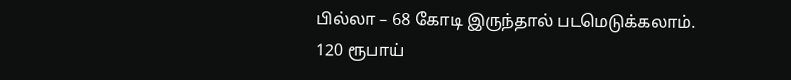பில்லா – 68 கோடி இருந்தால் படமெடுக்கலாம்.
120 ரூபாய்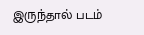இருந்தால் படம்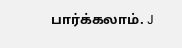பார்க்கலாம். J